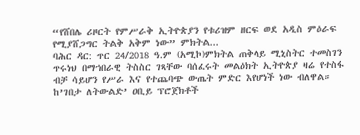“የሸበሌ ሪዞርት የምሥራቅ ኢትዮጵያን የቱሪዝም ዘርፍ ወደ አዲስ ምዕራፍ የሚያሸጋግር ትልቅ አቅም ነው” ምክትል...
ባሕር ዳር: ጥር 24/2018 ዓ.ም (አሚኮ)ምክትል ጠቅላይ ሚኒስትር ተመስገን ጥሩነህ በማኀበራዊ ትስስር ገጻቸው ባሰፈሩት መልዕክት ኢትዮጵያ ዛሬ የተስፋ ብቻ ሳይሆን የሥራ እና የተጨባጭ ውጤት ምድር እየሆነች ነው ብለዋል።
ከ’ገበታ ለትውልድ’ ዐቢይ ፕሮጀክቶች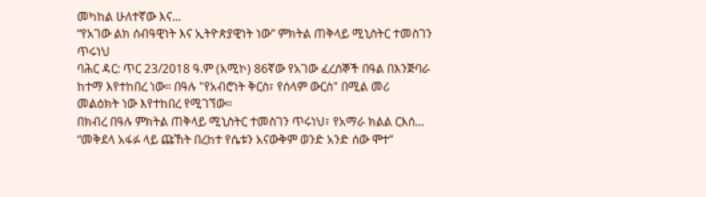መካከል ሁለተኛው እና...
“የአገው ልክ ሰብዓዊነት እና ኢትዮጵያዊነት ነው” ምክትል ጠቅላይ ሚኒስትር ተመስገን ጥሩነህ
ባሕር ዳር: ጥር 23/2018 ዓ.ም (አሚኮ) 86ኛው የአገው ፈረሰኞች በዓል በእንጅባራ ከተማ እየተከበረ ነው። በዓሉ "የአብሮነት ቅርስ፣ የሰላም ውርስ" በሚል መሪ መልዕክት ነው እየተከበረ የሚገኘው።
በክብረ በዓሉ ምክትል ጠቅላይ ሚኒስትር ተመስገን ጥሩነህ፣ የአማራ ክልል ርእሰ...
“መቅደላ አፋፉ ላይ ጩኸት በረከተ የሴቱን አናውቅም ወንድ አንድ ሰው ሞተ”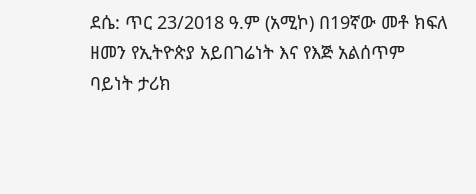ደሴ: ጥር 23/2018 ዓ.ም (አሚኮ) በ19ኛው መቶ ክፍለ ዘመን የኢትዮጵያ አይበገሬነት እና የእጅ አልሰጥም ባይነት ታሪክ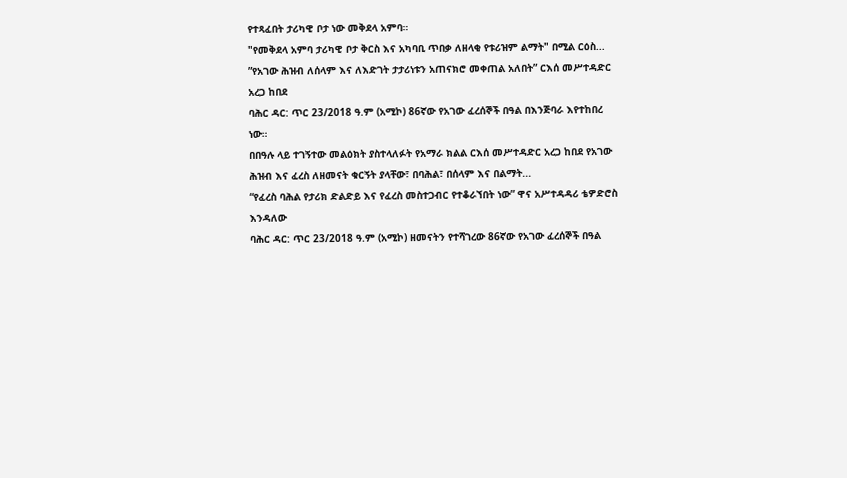የተጻፈበት ታሪካዊ ቦታ ነው መቅደላ አምባ።
"የመቅደላ አምባ ታሪካዊ ቦታ ቅርስ እና አካባቢ ጥበቃ ለዘላቂ የቱሪዝም ልማት" በሚል ርዕስ...
”የአገው ሕዝብ ለሰላም እና ለእድገት ታታሪነቱን አጠናክሮ መቀጠል አለበት” ርእሰ መሥተዳድር አረጋ ከበደ
ባሕር ዳር: ጥር 23/2018 ዓ.ም (አሚኮ) 86ኛው የአገው ፈረሰኞች በዓል በእንጅባራ እየተከበረ ነው።
በበዓሉ ላይ ተገኝተው መልዕክት ያስተላለፉት የአማራ ክልል ርእሰ መሥተዳድር አረጋ ከበደ የአገው ሕዝብ እና ፈረስ ለዘመናት ቁርኝት ያላቸው፣ በባሕል፣ በሰላም እና በልማት...
“የፈረስ ባሕል የታሪክ ድልድይ እና የፈረስ መስተጋብር የተቆራኘበት ነው” ዋና አሥተዳዳሪ ቴዎድሮስ እንዳለው
ባሕር ዳር: ጥር 23/2018 ዓ.ም (አሚኮ) ዘመናትን የተሻገረው 86ኛው የአገው ፈረሰኞች በዓል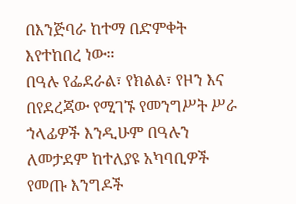በእንጅባራ ከተማ በድምቀት እየተከበረ ነው።
በዓሉ የፌደራል፣ የክልል፣ የዞን እና በየደረጃው የሚገኙ የመንግሥት ሥራ ኀላፊዎች እንዲሁም በዓሉን ለመታደም ከተለያዩ አካባቢዎች የመጡ እንግዶች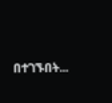በተገኙበት...